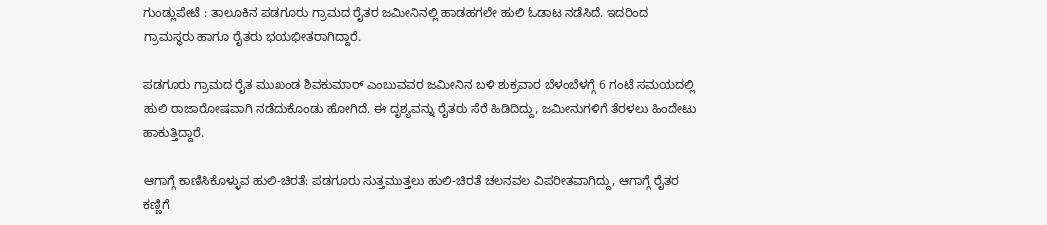ಗುಂಡ್ಲುಪೇಟೆ : ತಾಲೂಕಿನ ಪಡಗೂರು ಗ್ರಾಮದ ರೈತರ ಜಮೀನಿನಲ್ಲಿ ಹಾಡಹಗಲೇ ಹುಲಿ ಓಡಾಟ ನಡೆಸಿದೆ. ಇದರಿಂದ ಗ್ರಾಮಸ್ಥರು ಹಾಗೂ ರೈತರು ಭಯಭೀತರಾಗಿದ್ದಾರೆ.

ಪಡಗೂರು ಗ್ರಾಮದ ರೈತ ಮುಖಂಡ ಶಿವಕುಮಾರ್ ಎಂಬುವವರ ಜಮೀನಿನ ಬಳಿ ಶುಕ್ರವಾರ ಬೆಳಂಬೆಳಗ್ಗೆ 6 ಗಂಟೆ ಸಮಯದಲ್ಲಿ ಹುಲಿ ರಾಜಾರೋಷವಾಗಿ ನಡೆದುಕೊಂಡು ಹೋಗಿದೆ. ಈ ದೃಶ್ಯವನ್ನು ರೈತರು ಸೆರೆ ಹಿಡಿದಿದ್ದು, ಜಮೀನುಗಳಿಗೆ ತೆರಳಲು ಹಿಂದೇಟು ಹಾಕುತ್ತಿದ್ದಾರೆ.

ಆಗಾಗ್ಗೆ ಕಾಣಿಸಿಕೊಳ್ಳುವ ಹುಲಿ-ಚಿರತೆ: ಪಡಗೂರು ಸುತ್ತಮುತ್ತಲು ಹುಲಿ-ಚಿರತೆ ಚಲನವಲ ವಿಪರೀತವಾಗಿದ್ದು, ಆಗಾಗ್ಗೆ ರೈತರ ಕಣ್ಣಿಗೆ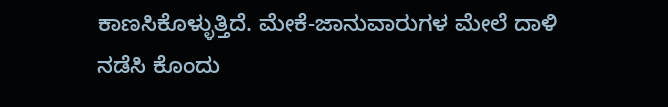ಕಾಣಸಿಕೊಳ್ಳುತ್ತಿದೆ. ಮೇಕೆ-ಜಾನುವಾರುಗಳ ಮೇಲೆ ದಾಳಿ ನಡೆಸಿ ಕೊಂದು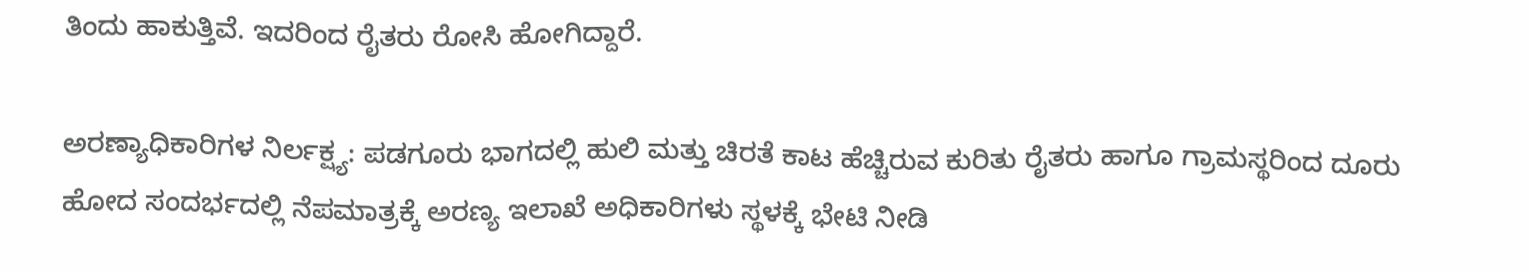ತಿಂದು ಹಾಕುತ್ತಿವೆ. ಇದರಿಂದ ರೈತರು ರೋಸಿ ಹೋಗಿದ್ದಾರೆ.

ಅರಣ್ಯಾಧಿಕಾರಿಗಳ ನಿರ್ಲಕ್ಷ್ಯ: ಪಡಗೂರು ಭಾಗದಲ್ಲಿ ಹುಲಿ ಮತ್ತು ಚಿರತೆ ಕಾಟ ಹೆಚ್ಚಿರುವ ಕುರಿತು ರೈತರು ಹಾಗೂ ಗ್ರಾಮಸ್ಥರಿಂದ ದೂರು ಹೋದ ಸಂದರ್ಭದಲ್ಲಿ ನೆಪಮಾತ್ರಕ್ಕೆ ಅರಣ್ಯ ಇಲಾಖೆ ಅಧಿಕಾರಿಗಳು ಸ್ಥಳಕ್ಕೆ ಭೇಟಿ ನೀಡಿ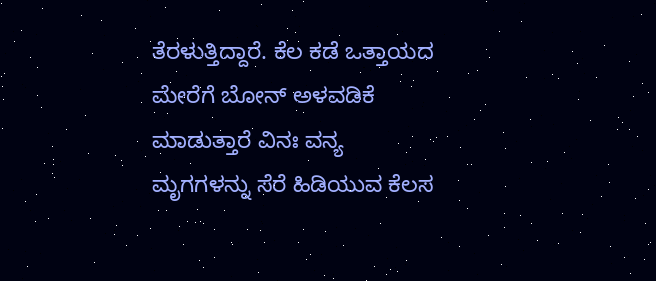ತೆರಳುತ್ತಿದ್ದಾರೆ. ಕೆಲ ಕಡೆ ಒತ್ತಾಯದ ಮೇರೆಗೆ ಬೋನ್ ಅಳವಡಿಕೆ ಮಾಡುತ್ತಾರೆ ವಿನಃ ವನ್ಯ ಮೃಗಗಳನ್ನು ಸೆರೆ ಹಿಡಿಯುವ ಕೆಲಸ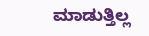ಮಾಡುತ್ತಿಲ್ಲ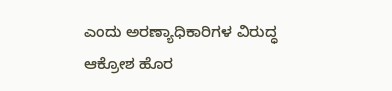ಎಂದು ಅರಣ್ಯಾಧಿಕಾರಿಗಳ ವಿರುದ್ಧ ಆಕ್ರೋಶ ಹೊರ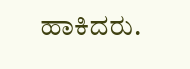ಹಾಕಿದರು.